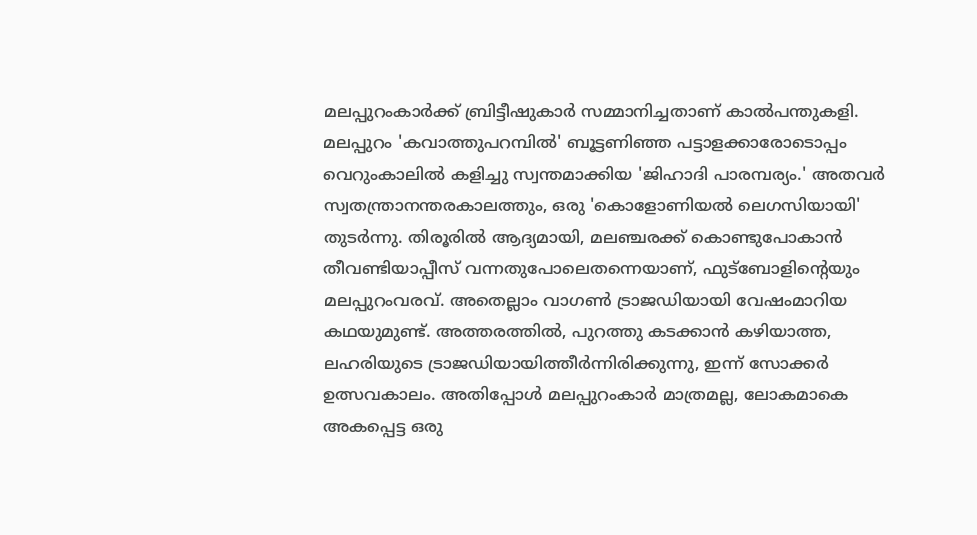മലപ്പുറംകാർക്ക് ബ്രിട്ടീഷുകാർ സമ്മാനിച്ചതാണ് കാൽപന്തുകളി. മലപ്പുറം 'കവാത്തുപറമ്പിൽ' ബൂട്ടണിഞ്ഞ പട്ടാളക്കാരോടൊപ്പം വെറുംകാലിൽ കളിച്ചു സ്വന്തമാക്കിയ 'ജിഹാദി പാരമ്പര്യം.' അതവർ സ്വതന്ത്രാനന്തരകാലത്തും, ഒരു 'കൊളോണിയൽ ലെഗസിയായി' തുടർന്നു. തിരൂരിൽ ആദ്യമായി, മലഞ്ചരക്ക് കൊണ്ടുപോകാൻ തീവണ്ടിയാപ്പീസ് വന്നതുപോലെതന്നെയാണ്, ഫുട്ബോളിന്റെയും മലപ്പുറംവരവ്. അതെല്ലാം വാഗൺ ട്രാജഡിയായി വേഷംമാറിയ കഥയുമുണ്ട്. അത്തരത്തിൽ, പുറത്തു കടക്കാൻ കഴിയാത്ത, ലഹരിയുടെ ട്രാജഡിയായിത്തീർന്നിരിക്കുന്നു, ഇന്ന് സോക്കർ ഉത്സവകാലം. അതിപ്പോൾ മലപ്പുറംകാർ മാത്രമല്ല, ലോകമാകെ അകപ്പെട്ട ഒരു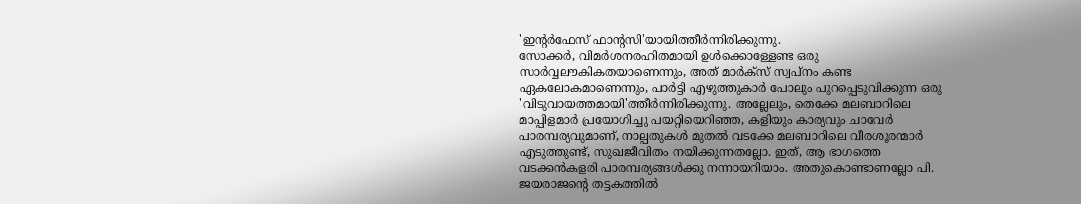'ഇന്റർഫേസ് ഫാന്റസി'യായിത്തീർന്നിരിക്കുന്നു.
സോക്കർ, വിമർശനരഹിതമായി ഉൾക്കൊള്ളേണ്ട ഒരു സാർവ്വലൗകികതയാണെന്നും, അത് മാർക്സ് സ്വപ്നം കണ്ട ഏകലോകമാണെന്നും, പാർട്ടി എഴുത്തുകാർ പോലും പുറപ്പെടുവിക്കുന്ന ഒരു 'വിടുവായത്തമായി'ത്തീർന്നിരിക്കുന്നു. അല്ലേലും, തെക്കേ മലബാറിലെ മാപ്പിളമാർ പ്രയോഗിച്ചു പയറ്റിയെറിഞ്ഞ, കളിയും കാര്യവും ചാവേർ പാരമ്പര്യവുമാണ്, നാല്പതുകൾ മുതൽ വടക്കേ മലബാറിലെ വീരശൂരന്മാർ എടുത്തുണ്ട്, സുഖജീവിതം നയിക്കുന്നതല്ലോ. ഇത്, ആ ഭാഗത്തെ വടക്കൻകളരി പാരമ്പര്യങ്ങൾക്കു നന്നായറിയാം. അതുകൊണ്ടാണല്ലോ പി. ജയരാജന്റെ തട്ടകത്തിൽ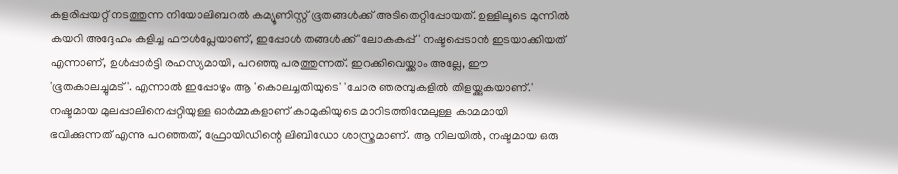കളരിപ്പയറ്റ് നടത്തുന്ന നിയോലിബറൽ കമ്യൂണിസ്റ്റ് ഭൂതങ്ങൾക്ക് അടിതെറ്റിപ്പോയത്. ഉള്ളിലൂടെ മുന്നിൽ കയറി അദ്ദേഹം കളിച്ച ഫൗൾപ്ലേയാണ്, ഇപ്പോൾ തങ്ങൾക്ക് 'ലോകകപ്പ്' നഷ്ടപ്പെടാൻ ഇടയാക്കിയത് എന്നാണ്, ഉൾപ്പാർട്ടി രഹസ്യമായി, പറഞ്ഞു പരത്തുന്നത്. ഇറക്കിവെയ്ക്കാം അല്ലേ, ഈ 'ഭൂതകാലച്ചുമട്'. എന്നാൽ ഇപ്പോഴും ആ 'കൊലച്ചതിയുടെ' 'ചോര ഞരമ്പുകളിൽ തിളയ്ക്കുകയാണ്.'
നഷ്ടമായ മുലപ്പാലിനെപ്പറ്റിയുള്ള ഓർമ്മകളാണ് കാമുകിയുടെ മാറിടത്തിന്മേലുള്ള കാമമായി ഭവിക്കുന്നത് എന്നു പറഞ്ഞത്, ഫ്രോയിഡിന്റെ ലിബിഡോ ശാസ്ത്രമാണ്. ആ നിലയിൽ, നഷ്ടമായ ഒരു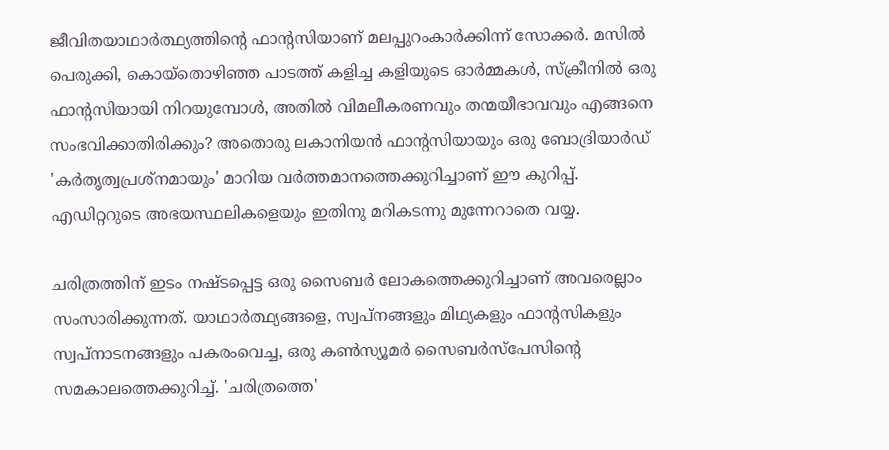ജീവിതയാഥാർത്ഥ്യത്തിന്റെ ഫാന്റസിയാണ് മലപ്പുറംകാർക്കിന്ന് സോക്കർ. മസിൽ പെരുക്കി, കൊയ്തൊഴിഞ്ഞ പാടത്ത് കളിച്ച കളിയുടെ ഓർമ്മകൾ, സ്ക്രീനിൽ ഒരു ഫാന്റസിയായി നിറയുമ്പോൾ, അതിൽ വിമലീകരണവും തന്മയീഭാവവും എങ്ങനെ സംഭവിക്കാതിരിക്കും? അതൊരു ലകാനിയൻ ഫാന്റസിയായും ഒരു ബോദ്രിയാർഡ് 'കർതൃത്വപ്രശ്നമായും' മാറിയ വർത്തമാനത്തെക്കുറിച്ചാണ് ഈ കുറിപ്പ്. എഡിറ്ററുടെ അഭയസ്ഥലികളെയും ഇതിനു മറികടന്നു മുന്നേറാതെ വയ്യ.

ചരിത്രത്തിന് ഇടം നഷ്ടപ്പെട്ട ഒരു സൈബർ ലോകത്തെക്കുറിച്ചാണ് അവരെല്ലാം സംസാരിക്കുന്നത്. യാഥാർത്ഥ്യങ്ങളെ, സ്വപ്നങ്ങളും മിഥ്യകളും ഫാന്റസികളും സ്വപ്നാടനങ്ങളും പകരംവെച്ച, ഒരു കൺസ്യൂമർ സൈബർസ്പേസിന്റെ സമകാലത്തെക്കുറിച്ച്. 'ചരിത്രത്തെ'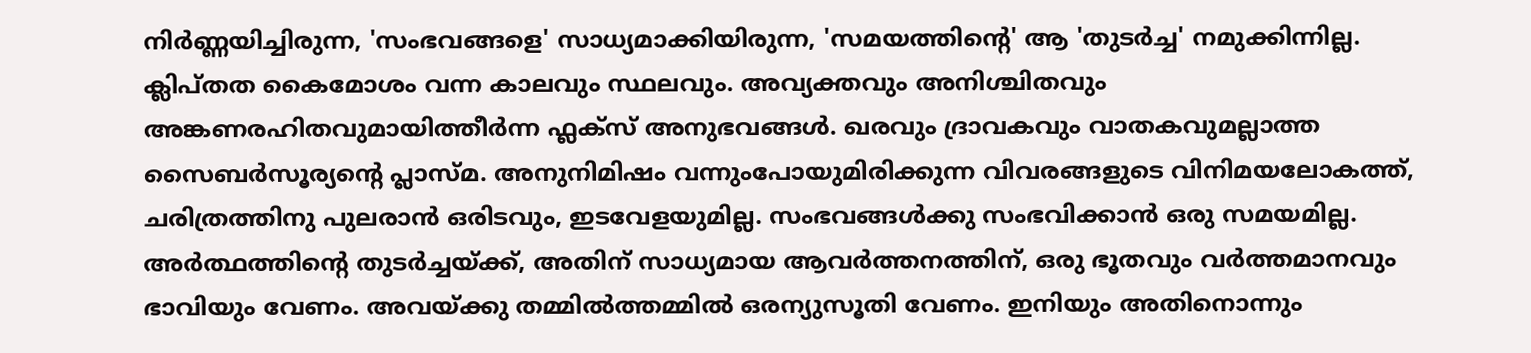നിർണ്ണയിച്ചിരുന്ന, 'സംഭവങ്ങളെ' സാധ്യമാക്കിയിരുന്ന, 'സമയത്തിന്റെ' ആ 'തുടർച്ച' നമുക്കിന്നില്ല. ക്ലിപ്തത കൈമോശം വന്ന കാലവും സ്ഥലവും. അവ്യക്തവും അനിശ്ചിതവും അങ്കണരഹിതവുമായിത്തീർന്ന ഫ്ലക്സ് അനുഭവങ്ങൾ. ഖരവും ദ്രാവകവും വാതകവുമല്ലാത്ത സൈബർസൂര്യന്റെ പ്ലാസ്മ. അനുനിമിഷം വന്നുംപോയുമിരിക്കുന്ന വിവരങ്ങളുടെ വിനിമയലോകത്ത്, ചരിത്രത്തിനു പുലരാൻ ഒരിടവും, ഇടവേളയുമില്ല. സംഭവങ്ങൾക്കു സംഭവിക്കാൻ ഒരു സമയമില്ല. അർത്ഥത്തിന്റെ തുടർച്ചയ്ക്ക്, അതിന് സാധ്യമായ ആവർത്തനത്തിന്, ഒരു ഭൂതവും വർത്തമാനവും ഭാവിയും വേണം. അവയ്ക്കു തമ്മിൽത്തമ്മിൽ ഒരന്യുസൂതി വേണം. ഇനിയും അതിനൊന്നും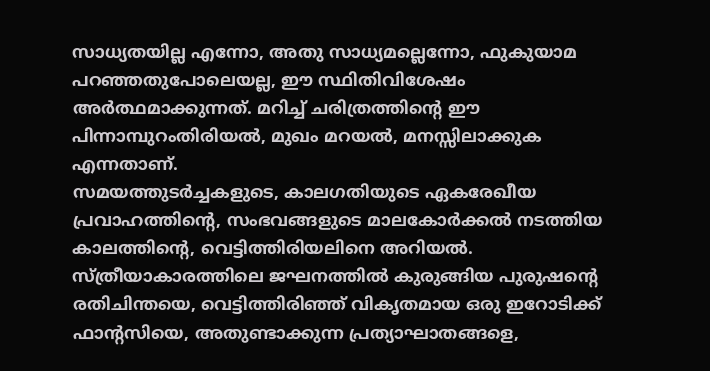സാധ്യതയില്ല എന്നോ, അതു സാധ്യമല്ലെന്നോ, ഫുകുയാമ പറഞ്ഞതുപോലെയല്ല, ഈ സ്ഥിതിവിശേഷം അർത്ഥമാക്കുന്നത്. മറിച്ച് ചരിത്രത്തിന്റെ ഈ പിന്നാമ്പുറംതിരിയൽ, മുഖം മറയൽ, മനസ്സിലാക്കുക എന്നതാണ്.
സമയത്തുടർച്ചകളുടെ, കാലഗതിയുടെ ഏകരേഖീയ പ്രവാഹത്തിന്റെ, സംഭവങ്ങളുടെ മാലകോർക്കൽ നടത്തിയ കാലത്തിന്റെ, വെട്ടിത്തിരിയലിനെ അറിയൽ. സ്ത്രീയാകാരത്തിലെ ജഘനത്തിൽ കുരുങ്ങിയ പുരുഷന്റെ രതിചിന്തയെ, വെട്ടിത്തിരിഞ്ഞ് വികൃതമായ ഒരു ഇറോടിക്ക് ഫാന്റസിയെ, അതുണ്ടാക്കുന്ന പ്രത്യാഘാതങ്ങളെ,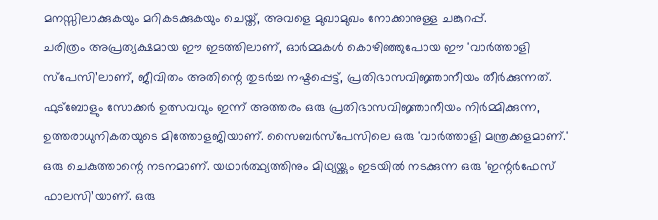മനസ്സിലാക്കുകയും മറികടക്കുകയും ചെയ്ത്, അവളെ മുഖാമുഖം നോക്കാനുള്ള ചങ്കുറപ്പ്.
ചരിത്രം അപ്രത്യക്ഷമായ ഈ ഇടത്തിലാണ്, ഓർമ്മകൾ കൊഴിഞ്ഞുപോയ ഈ 'വാർത്താളി സ്പേസി’ലാണ്, ജീവിതം അതിന്റെ തുടർച്ച നഷ്ടപ്പെട്ട്, പ്രതിഭാസവിജ്ഞാനീയം തീർക്കുന്നത്. ഫുട്ബോളും സോക്കർ ഉത്സവവും ഇന്ന് അത്തരം ഒരു പ്രതിഭാസവിജ്ഞാനീയം നിർമ്മിക്കുന്ന, ഉത്തരാധുനികതയുടെ മിത്തോളജിയാണ്. സൈബർസ്പേസിലെ ഒരു 'വാർത്താളി മന്ത്രക്കളമാണ്.' ഒരു ചെകുത്താന്റെ നടനമാണ്. യഥാർത്ഥ്യത്തിനും മിഥ്യയ്ക്കും ഇടയിൽ നടക്കുന്ന ഒരു 'ഇന്റർഫേസ് ഫാലസി’യാണ്. ഒരു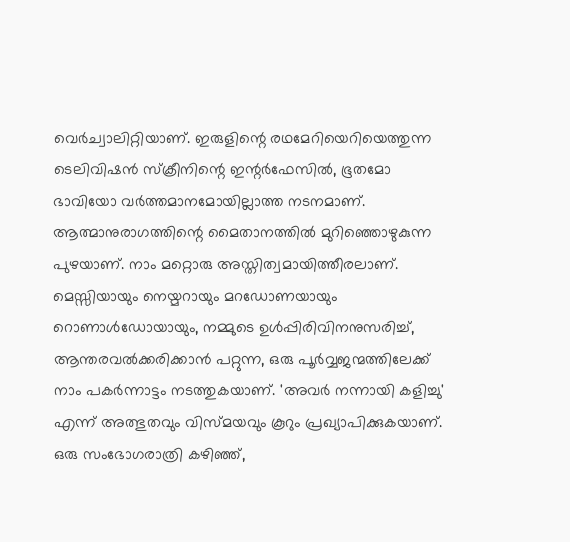വെർച്വാലിറ്റിയാണ്. ഇരുളിന്റെ രഥമേറിയെറിയെത്തുന്ന ടെലിവിഷൻ സ്ക്രീനിന്റെ ഇന്റർഫേസിൽ, ഭൂതമോ ഭാവിയോ വർത്തമാനമോയില്ലാത്ത നടനമാണ്. ആത്മാനുരാഗത്തിന്റെ മൈതാനത്തിൽ മുറിഞ്ഞൊഴുകുന്ന പുഴയാണ്. നാം മറ്റൊരു അസ്തിത്വമായിത്തീരലാണ്.
മെസ്സിയായും നെയ്മറായും മറഡോണയായും റൊണാൾഡോയായും, നമ്മുടെ ഉൾപ്പിരിവിനനുസരിച്ച്, ആന്തരവൽക്കരിക്കാൻ പറ്റുന്ന, ഒരു പൂർവ്വജന്മത്തിലേക്ക് നാം പകർന്നാട്ടം നടത്തുകയാണ്. 'അവർ നന്നായി കളിച്ചു' എന്ന് അത്ഭുതവും വിസ്മയവും കൂറും പ്രഖ്യാപിക്കുകയാണ്. ഒരു സംഭോഗരാത്രി കഴിഞ്ഞ്,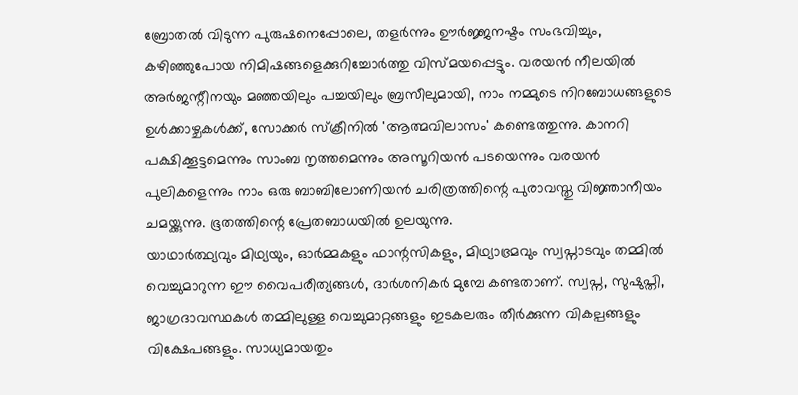ബ്രോതൽ വിടുന്ന പുരുഷനെപ്പോലെ, തളർന്നും ഊർജ്ജനഷ്ടം സംഭവിച്ചും, കഴിഞ്ഞുപോയ നിമിഷങ്ങളെക്കുറിച്ചോർത്തു വിസ്മയപ്പെട്ടും. വരയൻ നീലയിൽ അർജന്റീനയും മഞ്ഞയിലും പച്ചയിലും ബ്രസീലുമായി, നാം നമ്മുടെ നിറബോധങ്ങളുടെ ഉൾക്കാഴ്ചകൾക്ക്, സോക്കർ സ്ക്രീനിൽ 'ആത്മവിലാസം' കണ്ടെത്തുന്നു. കാനറി പക്ഷിക്കൂട്ടമെന്നും സാംബ നൃത്തമെന്നും അസൂറിയൻ പടയെന്നും വരയൻ പുലികളെന്നും നാം ഒരു ബാബിലോണിയൻ ചരിത്രത്തിന്റെ പുരാവസ്തു വിജ്ഞാനീയം ചമയ്ക്കുന്നു. ഭൂതത്തിന്റെ പ്രേതബാധയിൽ ഉലയുന്നു.
യാഥാർത്ഥ്യവും മിഥ്യയും, ഓർമ്മകളും ഫാന്റസികളും, മിഥ്യാഭ്രമവും സ്വപ്നാടവും തമ്മിൽ വെച്ചുമാറുന്ന ഈ വൈപരീത്യങ്ങൾ, ദാർശനികർ മുമ്പേ കണ്ടതാണ്. സ്വപ്ന, സുഷുപ്തി, ജാഗ്രദാവസ്ഥകൾ തമ്മിലുള്ള വെച്ചുമാറ്റങ്ങളും ഇടകലരും തീർക്കുന്ന വികല്പങ്ങളും വിക്ഷേപങ്ങളും. സാധ്യമായതും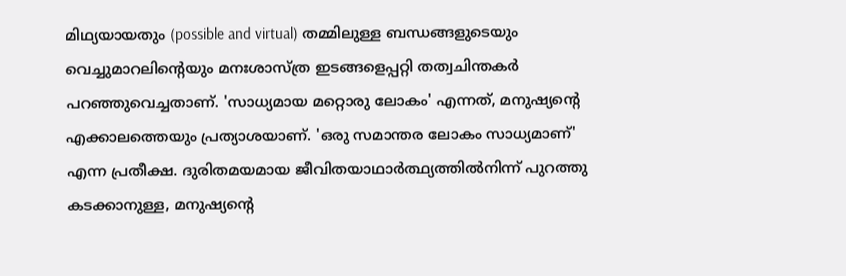മിഥ്യയായതും (possible and virtual) തമ്മിലുള്ള ബന്ധങ്ങളുടെയും വെച്ചുമാറലിന്റെയും മനഃശാസ്ത്ര ഇടങ്ങളെപ്പറ്റി തത്വചിന്തകർ പറഞ്ഞുവെച്ചതാണ്. 'സാധ്യമായ മറ്റൊരു ലോകം' എന്നത്, മനുഷ്യന്റെ എക്കാലത്തെയും പ്രത്യാശയാണ്. 'ഒരു സമാന്തര ലോകം സാധ്യമാണ്' എന്ന പ്രതീക്ഷ. ദുരിതമയമായ ജീവിതയാഥാർത്ഥ്യത്തിൽനിന്ന് പുറത്തു കടക്കാനുള്ള, മനുഷ്യന്റെ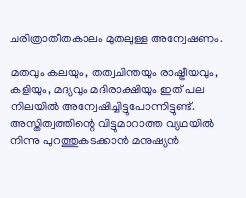ചരിത്രാതീതകാലം മുതലുള്ള അന്വേഷണം.

മതവും കലയും, തത്വചിന്തയും രാഷ്ട്രീയവും, കളിയും, മദ്യവും മദിരാക്ഷിയും ഇത് പല നിലയിൽ അന്വേഷിച്ചിട്ടുപോന്നിട്ടുണ്ട്. അസ്തിത്വത്തിന്റെ വിട്ടുമാറാത്ത വ്യഥയിൽ നിന്നു പുറത്തുകടക്കാൻ മനുഷ്യൻ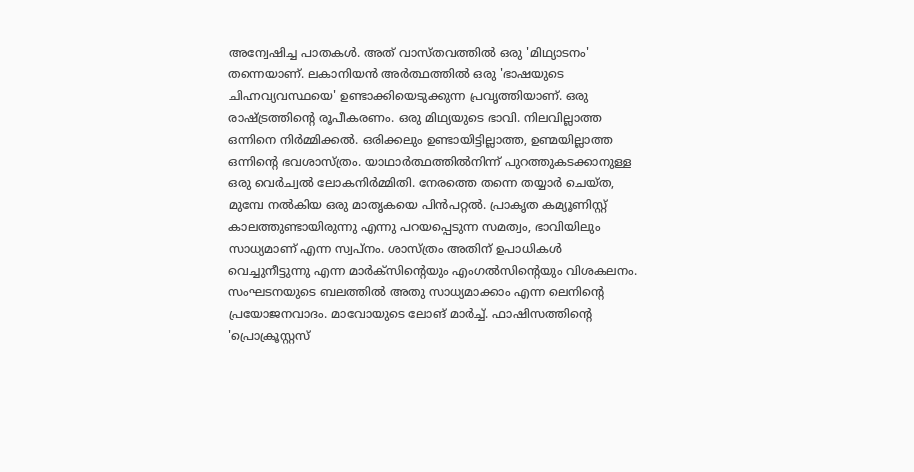അന്വേഷിച്ച പാതകൾ. അത് വാസ്തവത്തിൽ ഒരു 'മിഥ്യാടനം' തന്നെയാണ്. ലകാനിയൻ അർത്ഥത്തിൽ ഒരു 'ഭാഷയുടെ ചിഹ്നവ്യവസ്ഥയെ' ഉണ്ടാക്കിയെടുക്കുന്ന പ്രവൃത്തിയാണ്. ഒരു രാഷ്ട്രത്തിന്റെ രൂപീകരണം. ഒരു മിഥ്യയുടെ ഭാവി. നിലവില്ലാത്ത ഒന്നിനെ നിർമ്മിക്കൽ. ഒരിക്കലും ഉണ്ടായിട്ടില്ലാത്ത, ഉണ്മയില്ലാത്ത ഒന്നിന്റെ ഭവശാസ്ത്രം. യാഥാർത്ഥത്തിൽനിന്ന് പുറത്തുകടക്കാനുള്ള ഒരു വെർച്വൽ ലോകനിർമ്മിതി. നേരത്തെ തന്നെ തയ്യാർ ചെയ്ത, മുമ്പേ നൽകിയ ഒരു മാതൃകയെ പിൻപറ്റൽ. പ്രാകൃത കമ്യൂണിസ്റ്റ് കാലത്തുണ്ടായിരുന്നു എന്നു പറയപ്പെടുന്ന സമത്വം, ഭാവിയിലും സാധ്യമാണ് എന്ന സ്വപ്നം. ശാസ്ത്രം അതിന് ഉപാധികൾ വെച്ചുനീട്ടുന്നു എന്ന മാർക്സിന്റെയും എംഗൽസിന്റെയും വിശകലനം. സംഘടനയുടെ ബലത്തിൽ അതു സാധ്യമാക്കാം എന്ന ലെനിന്റെ പ്രയോജനവാദം. മാവോയുടെ ലോങ് മാർച്ച്. ഫാഷിസത്തിന്റെ 'പ്രൊക്രൂസ്റ്റസ്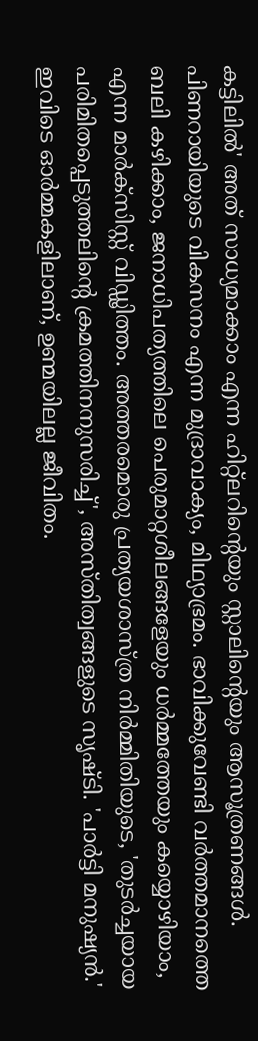കട്ടിലിൽ' അത് സാധ്യമാക്കാം എന്ന ഹിറ്റ്ലറിന്റെയും സ്റ്റാലിന്റെയും ആസൂത്രണങ്ങൾ. പിണറായിയുടെ വികസനം എന്ന മുദ്രാവാക്യം, മിഥ്യാഭ്രമം. ഭാവിക്കുവേണ്ടി വർത്തമാനത്തെ ബലി കഴിക്കാം, ജനാധിപത്യത്തിലെ പെരുമാറ്റശീലങ്ങളേയും ധർമ്മത്തേയും കയ്യൊഴിയാം, എന്ന മാർക്സിസ്റ്റ് വിഡ്ഢിത്തം. അത്തരമൊരു പ്രത്യയശാസ്ത്ര നിർമ്മിതിയുടെ, 'തുടർച്ചയായ പരിമിതപ്പെടുത്തലിന്റെ ക്രമത്തിനനുസരിച്ച്', അസ്തിത്വങ്ങളുടെ സൃഷ്ടി. 'പാർട്ടി മനുഷ്യൻ.' ഇവിടെ ഓർമ്മകളിലാണ്, ഉണ്മയിലല്ല ജീവിതം.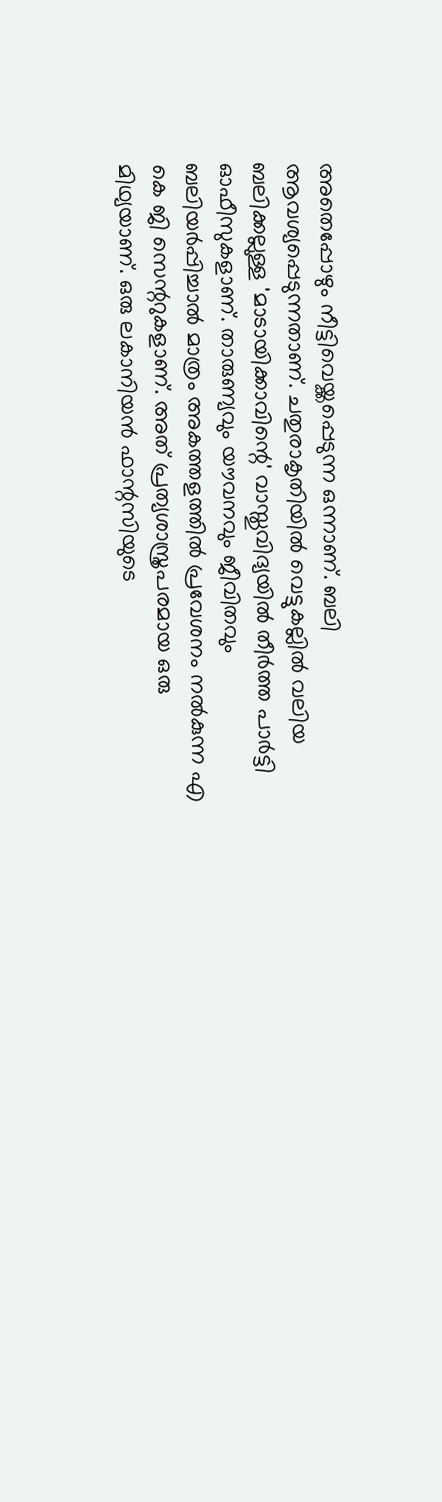അതെപ്പോഴും നീട്ടിവെയ്ക്കപ്പെടുന്ന ഒന്നാണ്. ബലി ആവശ്യപ്പെടുന്നതാണ്. ചതുരാകൃതിയിൽ വെട്ടുകല്ലിൽ വലിയ ബലിക്കല്ലുള്ള 'മാടായിക്കാവിന്റെ' വാസ്തുവിദ്യയിൽ തീർത്ത പാർട്ടി ഓഫീസുകളാണ്. താരുണ്യവും യൗവനവും ജീവിതവും ബലിയർപ്പിച്ചാൽ മാത്രം അകത്തളത്തിൽ പ്രവേശനം നൽകുന്ന എ കെ ജി സെന്ററുകളാണ്. അത് പ്രത്യശാസ്ത്രപരമായ ഒരു മിഥ്യയാണ്. ഒരു ലകാനിയൻ ഫാന്റസിയുടെ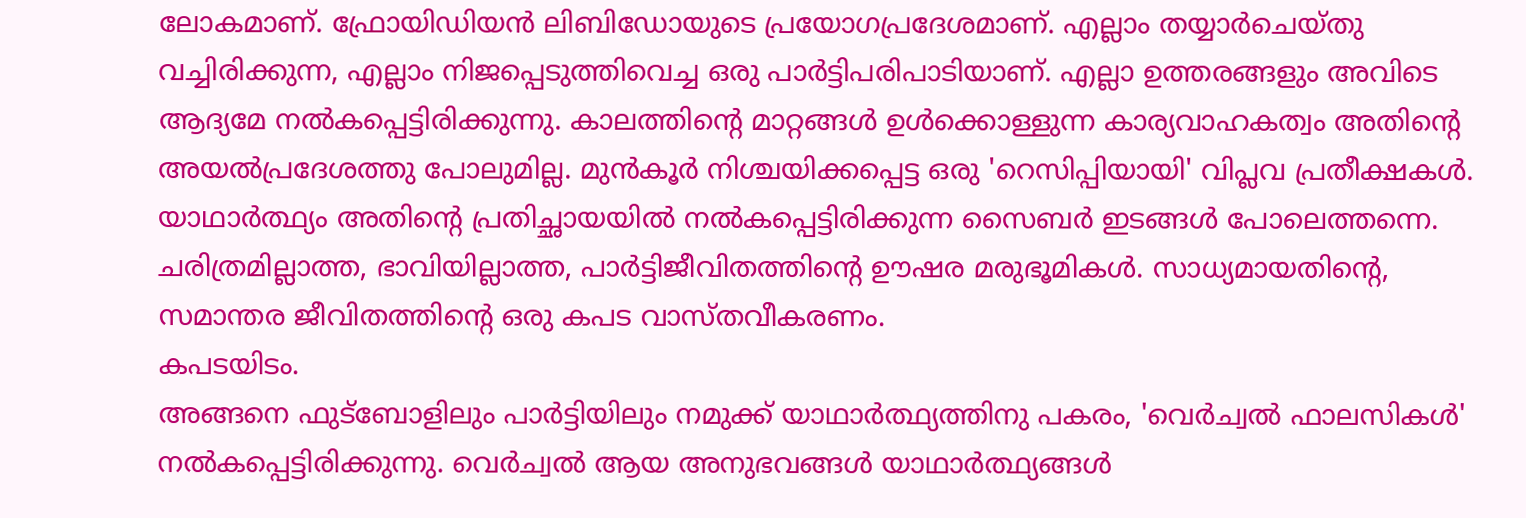ലോകമാണ്. ഫ്രോയിഡിയൻ ലിബിഡോയുടെ പ്രയോഗപ്രദേശമാണ്. എല്ലാം തയ്യാർചെയ്തു വച്ചിരിക്കുന്ന, എല്ലാം നിജപ്പെടുത്തിവെച്ച ഒരു പാർട്ടിപരിപാടിയാണ്. എല്ലാ ഉത്തരങ്ങളും അവിടെ ആദ്യമേ നൽകപ്പെട്ടിരിക്കുന്നു. കാലത്തിന്റെ മാറ്റങ്ങൾ ഉൾക്കൊള്ളുന്ന കാര്യവാഹകത്വം അതിന്റെ അയൽപ്രദേശത്തു പോലുമില്ല. മുൻകൂർ നിശ്ചയിക്കപ്പെട്ട ഒരു 'റെസിപ്പിയായി' വിപ്ലവ പ്രതീക്ഷകൾ. യാഥാർത്ഥ്യം അതിന്റെ പ്രതിച്ഛായയിൽ നൽകപ്പെട്ടിരിക്കുന്ന സൈബർ ഇടങ്ങൾ പോലെത്തന്നെ. ചരിത്രമില്ലാത്ത, ഭാവിയില്ലാത്ത, പാർട്ടിജീവിതത്തിന്റെ ഊഷര മരുഭൂമികൾ. സാധ്യമായതിന്റെ, സമാന്തര ജീവിതത്തിന്റെ ഒരു കപട വാസ്തവീകരണം.
കപടയിടം.
അങ്ങനെ ഫുട്ബോളിലും പാർട്ടിയിലും നമുക്ക് യാഥാർത്ഥ്യത്തിനു പകരം, 'വെർച്വൽ ഫാലസികൾ' നൽകപ്പെട്ടിരിക്കുന്നു. വെർച്വൽ ആയ അനുഭവങ്ങൾ യാഥാർത്ഥ്യങ്ങൾ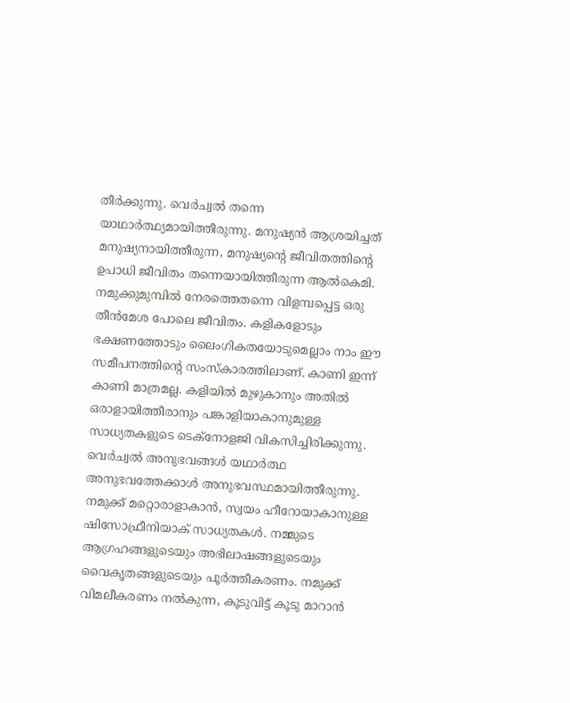തീർക്കുന്നു. വെർച്വൽ തന്നെ യാഥാർത്ഥ്യമായിത്തീരുന്നു. മനുഷ്യൻ ആശ്രയിച്ചത് മനുഷ്യനായിത്തീരുന്ന, മനുഷ്യന്റെ ജീവിതത്തിന്റെ ഉപാധി ജീവിതം തന്നെയായിത്തീരുന്ന ആൽകെമി.
നമുക്കുമുമ്പിൽ നേരത്തെതന്നെ വിളമ്പപ്പെട്ട ഒരു തീൻമേശ പോലെ ജീവിതം. കളികളോടും ഭക്ഷണത്തോടും ലൈംഗികതയോടുമെല്ലാം നാം ഈ സമീപനത്തിന്റെ സംസ്കാരത്തിലാണ്. കാണി ഇന്ന് കാണി മാത്രമല്ല. കളിയിൽ മുഴുകാനും അതിൽ ഒരാളായിത്തീരാനും പങ്കാളിയാകാനുമുള്ള സാധ്യതകളുടെ ടെക്നോളജി വികസിച്ചിരിക്കുന്നു. വെർച്വൽ അനുഭവങ്ങൾ യഥാർത്ഥ അനുഭവത്തേക്കാൾ അനുഭവസ്ഥമായിത്തീരുന്നു. നമുക്ക് മറ്റൊരാളാകാൻ, സ്വയം ഹീറോയാകാനുള്ള ഷിസോഫ്രീനിയാക് സാധ്യതകൾ. നമ്മുടെ ആഗ്രഹങ്ങളുടെയും അഭിലാഷങ്ങളുടെയും വൈകൃതങ്ങളുടെയും പൂർത്തീകരണം. നമുക്ക് വിമലീകരണം നൽകുന്ന, കൂടുവിട്ട് കൂടു മാറാൻ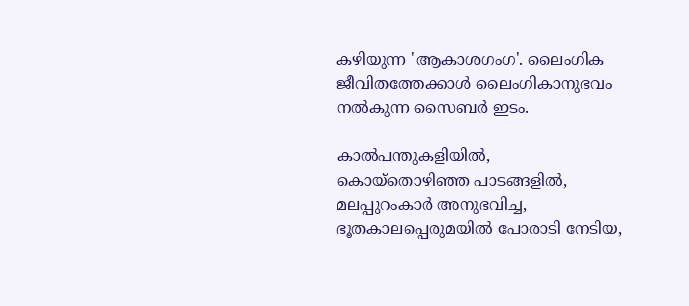കഴിയുന്ന 'ആകാശഗംഗ'. ലൈംഗിക ജീവിതത്തേക്കാൾ ലൈംഗികാനുഭവം നൽകുന്ന സൈബർ ഇടം.

കാൽപന്തുകളിയിൽ, കൊയ്തൊഴിഞ്ഞ പാടങ്ങളിൽ, മലപ്പുറംകാർ അനുഭവിച്ച, ഭൂതകാലപ്പെരുമയിൽ പോരാടി നേടിയ,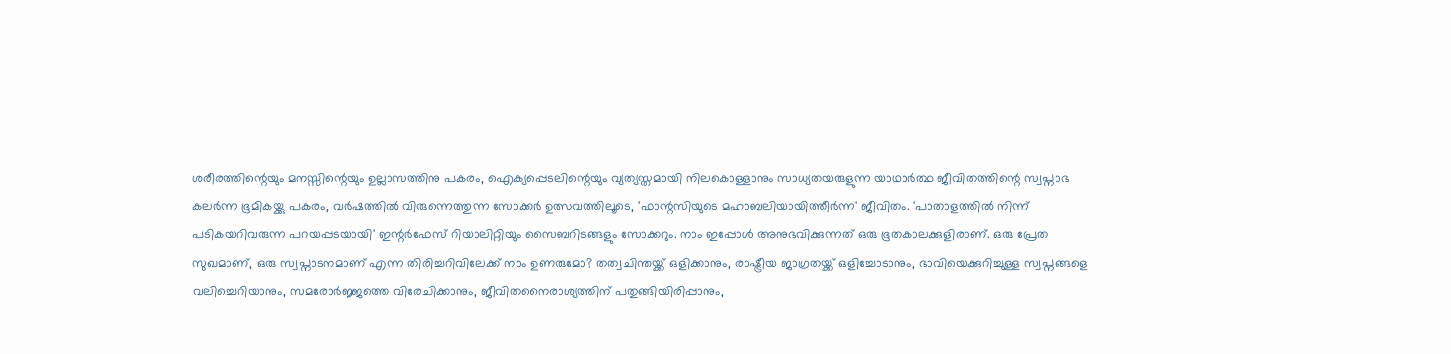ശരീരത്തിന്റെയും മനസ്സിന്റെയും ഉല്ലാസത്തിനു പകരം, ഐക്യപ്പെടലിന്റെയും വ്യത്യസ്തമായി നിലകൊള്ളാനും സാധ്യതയരുളുന്ന യാഥാർത്ഥ ജീവിതത്തിന്റെ സ്വപ്നാഭ കലർന്ന ഭൂമികയ്ക്കു പകരം, വർഷത്തിൽ വിരുന്നെത്തുന്ന സോക്കർ ഉത്സവത്തിലൂടെ, 'ഫാന്റസിയുടെ മഹാബലിയായിത്തീർന്ന' ജീവിതം. 'പാതാളത്തിൽ നിന്ന് പടികയറിവരുന്ന പറയപ്പടയായി' ഇന്റർഫേസ് റിയാലിറ്റിയും സൈബറിടങ്ങളും സോക്കറും. നാം ഇപ്പോൾ അനുഭവിക്കുന്നത് ഒരു ഭൂതകാലക്കുളിരാണ്. ഒരു പ്രേത
സുഖമാണ്, ഒരു സ്വപ്നാടനമാണ് എന്ന തിരിച്ചറിവിലേക്ക് നാം ഉണരുമോ? തത്വചിന്തയ്ക്ക് ഒളിക്കാനും, രാഷ്ട്രീയ ജാഗ്രതയ്ക്ക് ഒളിച്ചോടാനും, ഭാവിയെക്കുറിച്ചുള്ള സ്വപ്നങ്ങളെ വലിച്ചെറിയാനും, സമരോർജ്ജത്തെ വിരേചിക്കാനും, ജീവിതനൈരാശ്യത്തിന് പതുങ്ങിയിരിപ്പാനും,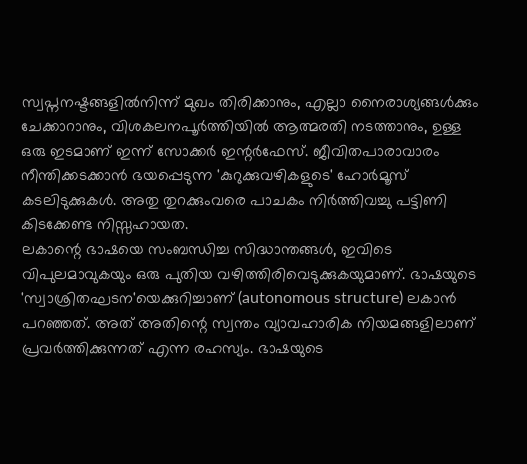സ്വപ്നനഷ്ടങ്ങളിൽനിന്ന് മുഖം തിരിക്കാനും, എല്ലാ നൈരാശ്യങ്ങൾക്കും ചേക്കാറാനും, വിശകലനപൂർത്തിയിൽ ആത്മരതി നടത്താനും, ഉള്ള ഒരു ഇടമാണ് ഇന്ന് സോക്കർ ഇന്റർഫേസ്. ജീവിതപാരാവാരം നീന്തിക്കടക്കാൻ ഭയപ്പെടുന്ന 'കുറുക്കുവഴികളുടെ' ഹോർമൂസ് കടലിടുക്കുകൾ. അതു തുറക്കുംവരെ പാചകം നിർത്തിവച്ചു പട്ടിണി കിടക്കേണ്ട നിസ്സഹായത.
ലകാന്റെ ഭാഷയെ സംബന്ധിച്ച സിദ്ധാന്തങ്ങൾ, ഇവിടെ വിപുലമാവുകയും ഒരു പുതിയ വഴിത്തിരിവെടുക്കുകയുമാണ്. ഭാഷയുടെ 'സ്വാശ്രിതഘടന'യെക്കുറിച്ചാണ് (autonomous structure) ലകാൻ പറഞ്ഞത്. അത് അതിന്റെ സ്വന്തം വ്യാവഹാരിക നിയമങ്ങളിലാണ് പ്രവർത്തിക്കുന്നത് എന്ന രഹസ്യം. ഭാഷയുടെ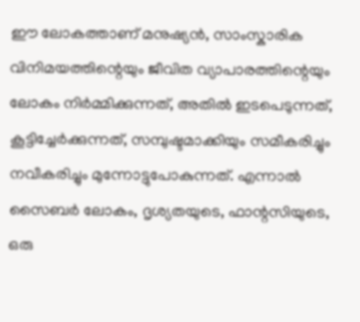ഈ ലോകത്താണ് മനുഷ്യൻ, സാംസ്കാരിക വിനിമയത്തിന്റെയും ജീവിത വ്യാപാരത്തിന്റെയും ലോകം നിർമ്മിക്കുന്നത്, അതിൽ ഇടപെടുന്നത്, കൂട്ടിച്ചേർക്കുന്നത്, സമ്പുഷ്ടമാക്കിയും സമീകരിച്ചും നവീകരിച്ചും മുന്നോട്ടുപോകുന്നത്. എന്നാൽ സൈബർ ലോകം, ദൃശ്യതയുടെ, ഫാന്റസിയുടെ, ഒരു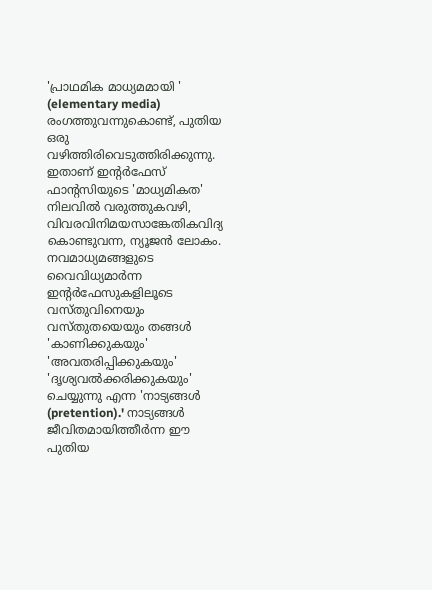'പ്രാഥമിക മാധ്യമമായി ' (elementary media) രംഗത്തുവന്നുകൊണ്ട്, പുതിയ ഒരു വഴിത്തിരിവെടുത്തിരിക്കുന്നു. ഇതാണ് ഇന്റർഫേസ് ഫാന്റസിയുടെ 'മാധ്യമികത' നിലവിൽ വരുത്തുകവഴി, വിവരവിനിമയസാങ്കേതികവിദ്യ കൊണ്ടുവന്ന, ന്യൂജൻ ലോകം. നവമാധ്യമങ്ങളുടെ വൈവിധ്യമാർന്ന ഇന്റർഫേസുകളിലൂടെ വസ്തുവിനെയും വസ്തുതയെയും തങ്ങൾ 'കാണിക്കുകയും' 'അവതരിപ്പിക്കുകയും' 'ദൃശ്യവൽക്കരിക്കുകയും' ചെയ്യുന്നു എന്ന 'നാട്യങ്ങൾ (pretention).' നാട്യങ്ങൾ ജീവിതമായിത്തീർന്ന ഈ പുതിയ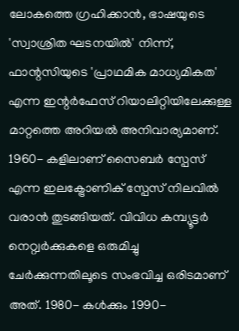ലോകത്തെ ഗ്രഹിക്കാൻ, ഭാഷയുടെ 'സ്വാശ്രിത ഘടനയിൽ' നിന്ന്, ഫാന്റസിയുടെ 'പ്രാഥമിക മാധ്യമികത' എന്ന ഇന്റർഫേസ് റിയാലിറ്റിയിലേക്കുള്ള മാറ്റത്തെ അറിയൽ അനിവാര്യമാണ്.
1960- കളിലാണ് സൈബർ സ്പേസ് എന്ന ഇലക്ട്രോണിക് സ്പേസ് നിലവിൽ വരാൻ തുടങ്ങിയത്. വിവിധ കമ്പ്യൂട്ടർ നെറ്റ്വർക്കുകളെ ഒരുമിച്ചു ചേർക്കുന്നതിലൂടെ സംഭവിച്ച ഒരിടമാണ് അത്. 1980- കൾക്കും 1990-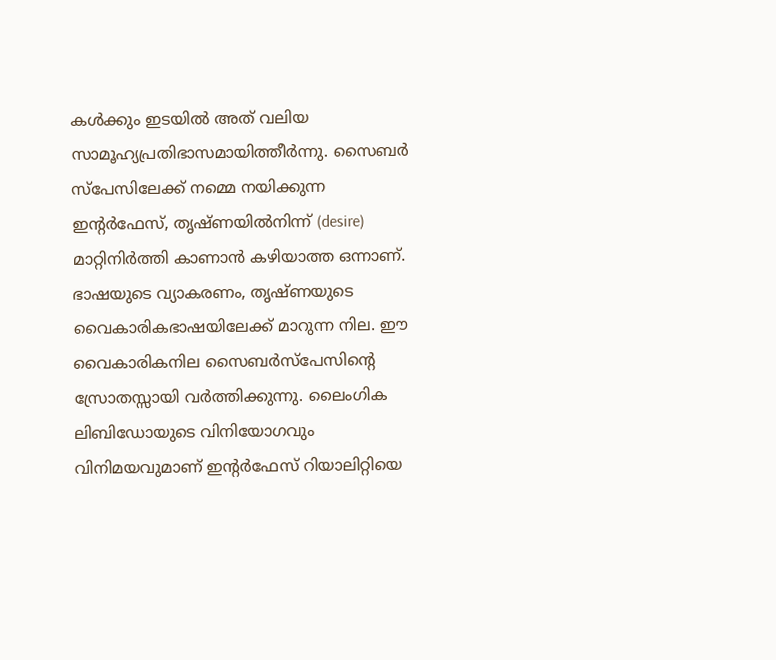കൾക്കും ഇടയിൽ അത് വലിയ സാമൂഹ്യപ്രതിഭാസമായിത്തീർന്നു. സൈബർ സ്പേസിലേക്ക് നമ്മെ നയിക്കുന്ന ഇന്റർഫേസ്, തൃഷ്ണയിൽനിന്ന് (desire) മാറ്റിനിർത്തി കാണാൻ കഴിയാത്ത ഒന്നാണ്. ഭാഷയുടെ വ്യാകരണം, തൃഷ്ണയുടെ വൈകാരികഭാഷയിലേക്ക് മാറുന്ന നില. ഈ വൈകാരികനില സൈബർസ്പേസിന്റെ സ്രോതസ്സായി വർത്തിക്കുന്നു. ലൈംഗിക ലിബിഡോയുടെ വിനിയോഗവും വിനിമയവുമാണ് ഇന്റർഫേസ് റിയാലിറ്റിയെ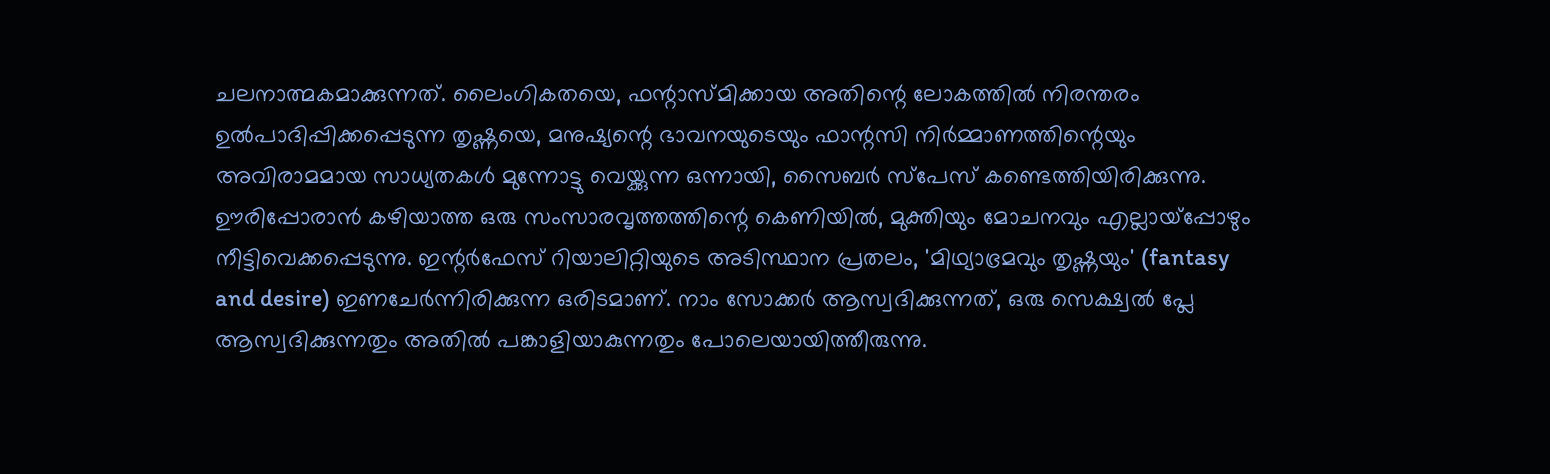ചലനാത്മകമാക്കുന്നത്. ലൈംഗികതയെ, ഫന്റാസ്മിക്കായ അതിന്റെ ലോകത്തിൽ നിരന്തരം ഉൽപാദിപ്പിക്കപ്പെടുന്ന തൃഷ്ണയെ, മനുഷ്യന്റെ ഭാവനയുടെയും ഫാന്റസി നിർമ്മാണത്തിന്റെയും അവിരാമമായ സാധ്യതകൾ മുന്നോട്ടു വെയ്ക്കുന്ന ഒന്നായി, സൈബർ സ്പേസ് കണ്ടെത്തിയിരിക്കുന്നു. ഊരിപ്പോരാൻ കഴിയാത്ത ഒരു സംസാരവൃത്തത്തിന്റെ കെണിയിൽ, മുക്തിയും മോചനവും എല്ലായ്പ്പോഴും നീട്ടിവെക്കപ്പെടുന്നു. ഇന്റർഫേസ് റിയാലിറ്റിയുടെ അടിസ്ഥാന പ്രതലം, 'മിഥ്യാഭ്രമവും തൃഷ്ണയും' (fantasy and desire) ഇണചേർന്നിരിക്കുന്ന ഒരിടമാണ്. നാം സോക്കർ ആസ്വദിക്കുന്നത്, ഒരു സെക്ഷ്വൽ പ്ലേ ആസ്വദിക്കുന്നതും അതിൽ പങ്കാളിയാകുന്നതും പോലെയായിത്തീരുന്നു.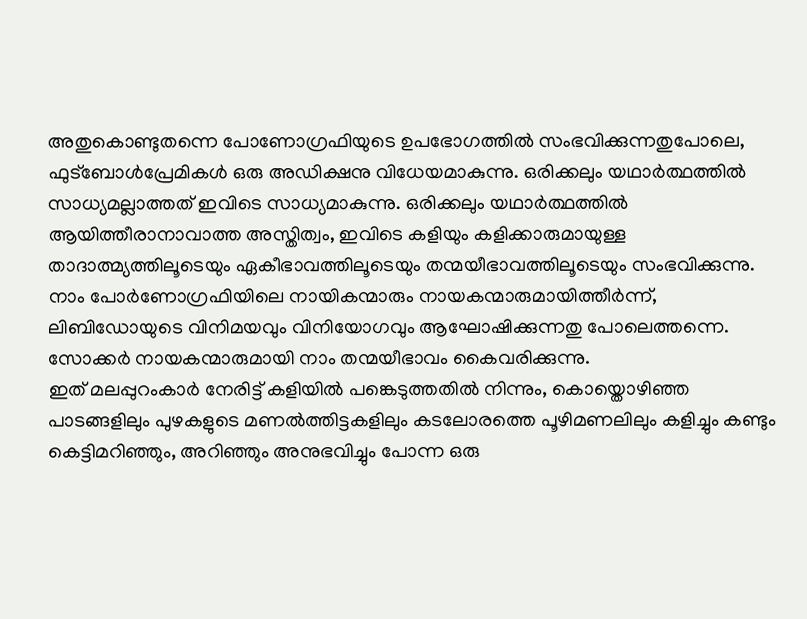അതുകൊണ്ടുതന്നെ പോണോഗ്രഫിയുടെ ഉപഭോഗത്തിൽ സംഭവിക്കുന്നതുപോലെ, ഫുട്ബോൾപ്രേമികൾ ഒരു അഡിക്ഷനു വിധേയമാകുന്നു. ഒരിക്കലും യഥാർത്ഥത്തിൽ സാധ്യമല്ലാത്തത് ഇവിടെ സാധ്യമാകുന്നു. ഒരിക്കലും യഥാർത്ഥത്തിൽ ആയിത്തീരാനാവാത്ത അസ്തിത്വം, ഇവിടെ കളിയും കളിക്കാരുമായുള്ള താദാത്മ്യത്തിലൂടെയും ഏകീഭാവത്തിലൂടെയും തന്മയീഭാവത്തിലൂടെയും സംഭവിക്കുന്നു. നാം പോർണോഗ്രഫിയിലെ നായികന്മാരും നായകന്മാരുമായിത്തീർന്ന്, ലിബിഡോയുടെ വിനിമയവും വിനിയോഗവും ആഘോഷിക്കുന്നതു പോലെത്തന്നെ. സോക്കർ നായകന്മാരുമായി നാം തന്മയീഭാവം കൈവരിക്കുന്നു.
ഇത് മലപ്പുറംകാർ നേരിട്ട് കളിയിൽ പങ്കെടുത്തതിൽ നിന്നും, കൊയ്തൊഴിഞ്ഞ പാടങ്ങളിലും പുഴകളുടെ മണൽത്തിട്ടകളിലും കടലോരത്തെ പൂഴിമണലിലും കളിച്ചും കണ്ടും കെട്ടിമറിഞ്ഞും, അറിഞ്ഞും അനുഭവിച്ചും പോന്ന ഒരു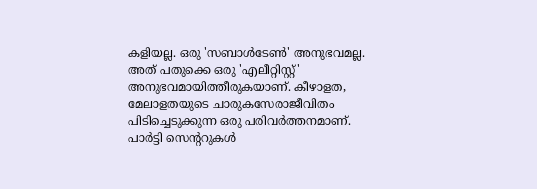കളിയല്ല. ഒരു 'സബാൾടേൺ' അനുഭവമല്ല. അത് പതുക്കെ ഒരു 'എലീറ്റിസ്റ്റ്' അനുഭവമായിത്തീരുകയാണ്. കീഴാളത, മേലാളതയുടെ ചാരുകസേരാജീവിതം പിടിച്ചെടുക്കുന്ന ഒരു പരിവർത്തനമാണ്. പാർട്ടി സെന്ററുകൾ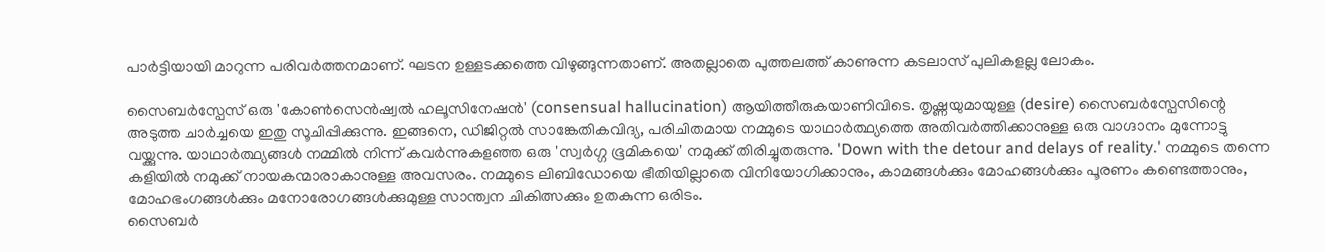പാർട്ടിയായി മാറുന്ന പരിവർത്തനമാണ്. ഘടന ഉള്ളടക്കത്തെ വിഴുങ്ങുന്നതാണ്. അതല്ലാതെ പുത്തലത്ത് കാണുന്ന കടലാസ് പുലികളല്ല ലോകം.

സൈബർസ്പേസ് ഒരു 'കോൺസെൻഷ്വൽ ഹലൂസിനേഷൻ' (consensual hallucination) ആയിത്തീരുകയാണിവിടെ. തൃഷ്ണയുമായുള്ള (desire) സൈബർസ്പേസിന്റെ അടുത്ത ചാർച്ചയെ ഇതു സൂചിപ്പിക്കുന്നു. ഇങ്ങനെ, ഡിജിറ്റൽ സാങ്കേതികവിദ്യ, പരിചിതമായ നമ്മുടെ യാഥാർത്ഥ്യത്തെ അതിവർത്തിക്കാനുള്ള ഒരു വാഗ്ദാനം മുന്നോട്ടു വയ്ക്കുന്നു. യാഥാർത്ഥ്യങ്ങൾ നമ്മിൽ നിന്ന് കവർന്നുകളഞ്ഞ ഒരു 'സ്വർഗ്ഗ ഭൂമികയെ' നമുക്ക് തിരിച്ചുതരുന്നു. 'Down with the detour and delays of reality.' നമ്മുടെ തന്നെ കളിയിൽ നമുക്ക് നായകന്മാരാകാനുള്ള അവസരം. നമ്മുടെ ലിബിഡോയെ ഭീതിയില്ലാതെ വിനിയോഗിക്കാനും, കാമങ്ങൾക്കും മോഹങ്ങൾക്കും പൂരണം കണ്ടെത്താനും, മോഹഭംഗങ്ങൾക്കും മനോരോഗങ്ങൾക്കുമുള്ള സാന്ത്വന ചികിത്സക്കും ഉതകുന്ന ഒരിടം.
സൈബർ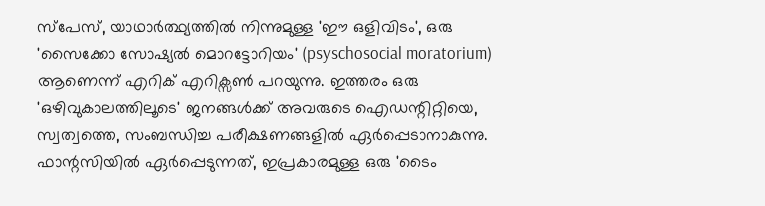സ്പേസ്, യാഥാർത്ഥ്യത്തിൽ നിന്നുമുള്ള 'ഈ ഒളിവിടം', ഒരു 'സൈക്കോ സോഷ്യൽ മൊറട്ടോറിയം' (psyschosocial moratorium) ആണെന്ന് എറിക് എറിക്സൺ പറയുന്നു. ഇത്തരം ഒരു 'ഒഴിവുകാലത്തിലൂടെ' ജനങ്ങൾക്ക് അവരുടെ ഐഡന്റിറ്റിയെ, സ്വത്വത്തെ, സംബന്ധിച്ച പരീക്ഷണങ്ങളിൽ ഏർപ്പെടാനാകുന്നു. ഫാന്റസിയിൽ ഏർപ്പെടുന്നത്, ഇപ്രകാരമുള്ള ഒരു 'ടൈം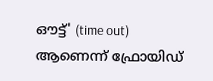ഔട്ട്' (time out) ആണെന്ന് ഫ്രോയിഡ്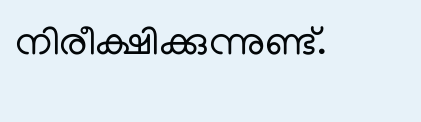നിരീക്ഷിക്കുന്നുണ്ട്.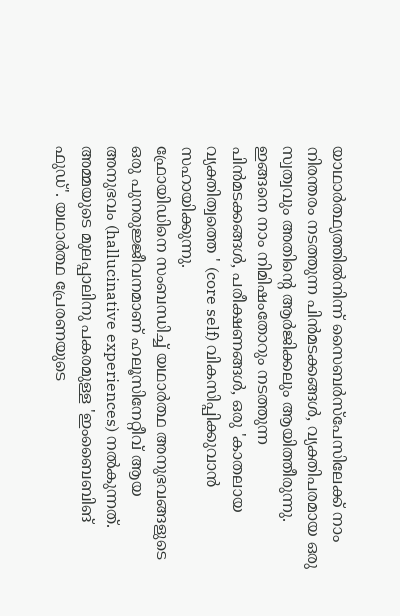യാഥാർത്ഥ്യത്തിൽനിന്ന് സൈബർസ്പേസിലേക്ക് നാം നിരന്തരം നടത്തുന്ന പിൻമടക്കങ്ങൾ, വ്യക്തിപരമായ ഒരു സ്വത്വവും അതിന്റെ ആർജിക്കലും ആയിത്തീരുന്നു. ഇങ്ങനെ നാം നിമിഷംതോറും നടത്തുന്ന പിൻമടക്കങ്ങൾ, പരീക്ഷണങ്ങൾ, ഒരു 'കാതലായ വ്യക്തിത്വത്തെ ' (core self) വികസിപ്പിക്കുവാൻ സഹായിക്കുന്നു.
ഫ്രോയിഡിനെ സംബന്ധിച്ച് യഥാർത്ഥ അനുഭവങ്ങളുടെ ഒരു പുനരുജ്ജീവനമാണ് ഹലൂസിനേറ്റീവ് ആയ അനുഭവം (hallucinative experiences) നൽകുന്നത്. അമ്മയുടെ മുലപ്പാലിനു പകരമുള്ള 'ഇംബൈബിങ് ഫുഡ്'. യഥാർത്ഥ പ്രേരണയുടെ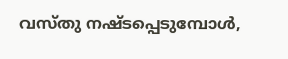വസ്തു നഷ്ടപ്പെടുമ്പോൾ,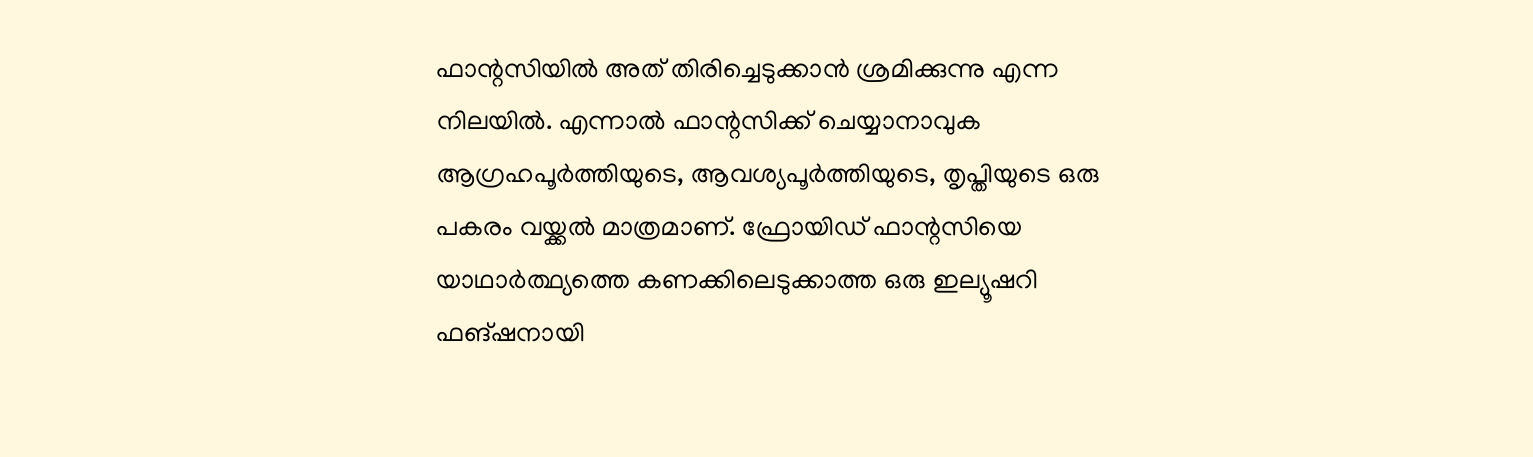ഫാന്റസിയിൽ അത് തിരിച്ചെടുക്കാൻ ശ്രമിക്കുന്നു എന്ന നിലയിൽ. എന്നാൽ ഫാന്റസിക്ക് ചെയ്യാനാവുക ആഗ്രഹപൂർത്തിയുടെ, ആവശ്യപൂർത്തിയുടെ, തൃപ്തിയുടെ ഒരു പകരം വയ്ക്കൽ മാത്രമാണ്. ഫ്രോയിഡ് ഫാന്റസിയെ യാഥാർത്ഥ്യത്തെ കണക്കിലെടുക്കാത്ത ഒരു ഇല്യൂഷറി ഫങ്ഷനായി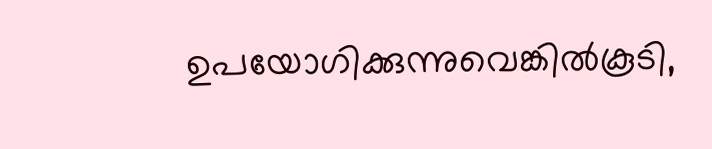ഉപയോഗിക്കുന്നുവെങ്കിൽകൂടി,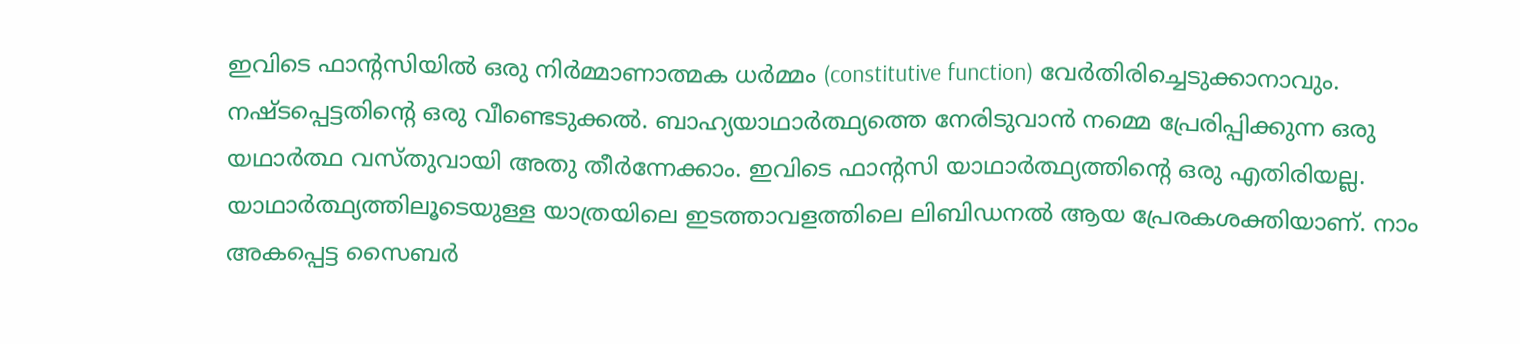ഇവിടെ ഫാന്റസിയിൽ ഒരു നിർമ്മാണാത്മക ധർമ്മം (constitutive function) വേർതിരിച്ചെടുക്കാനാവും. നഷ്ടപ്പെട്ടതിന്റെ ഒരു വീണ്ടെടുക്കൽ. ബാഹ്യയാഥാർത്ഥ്യത്തെ നേരിടുവാൻ നമ്മെ പ്രേരിപ്പിക്കുന്ന ഒരു യഥാർത്ഥ വസ്തുവായി അതു തീർന്നേക്കാം. ഇവിടെ ഫാന്റസി യാഥാർത്ഥ്യത്തിന്റെ ഒരു എതിരിയല്ല. യാഥാർത്ഥ്യത്തിലൂടെയുള്ള യാത്രയിലെ ഇടത്താവളത്തിലെ ലിബിഡനൽ ആയ പ്രേരകശക്തിയാണ്. നാം അകപ്പെട്ട സൈബർ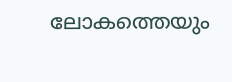ലോകത്തെയും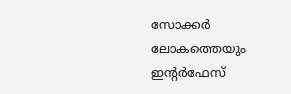സോക്കർ ലോകത്തെയും ഇന്റർഫേസ്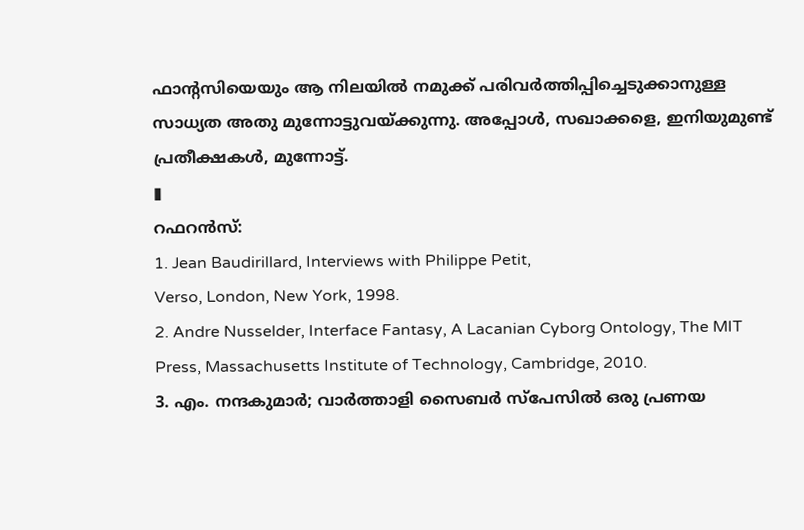ഫാന്റസിയെയും ആ നിലയിൽ നമുക്ക് പരിവർത്തിപ്പിച്ചെടുക്കാനുള്ള സാധ്യത അതു മുന്നോട്ടുവയ്ക്കുന്നു. അപ്പോൾ, സഖാക്കളെ, ഇനിയുമുണ്ട് പ്രതീക്ഷകൾ, മുന്നോട്ട്.
▮
റഫറൻസ്:
1. Jean Baudirillard, Interviews with Philippe Petit,
Verso, London, New York, 1998.
2. Andre Nusselder, Interface Fantasy, A Lacanian Cyborg Ontology, The MIT Press, Massachusetts Institute of Technology, Cambridge, 2010.
3. എം. നന്ദകുമാർ; വാർത്താളി സൈബർ സ്പേസിൽ ഒരു പ്രണയ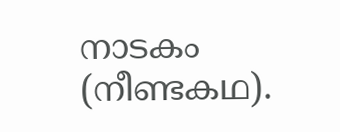നാടകം (നീണ്ടകഥ).